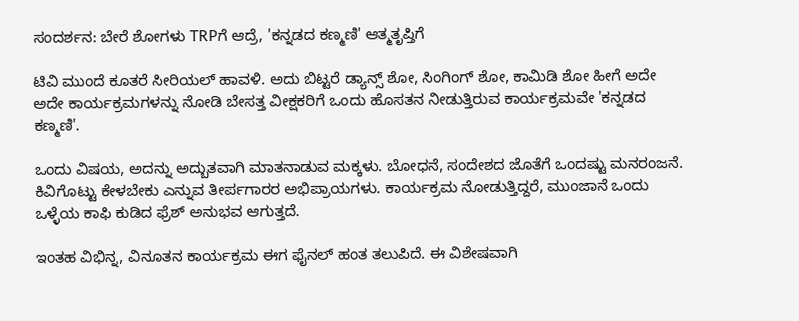ಸಂದರ್ಶನ: ಬೇರೆ ಶೋಗಳು TRPಗೆ ಆದ್ರೆ, 'ಕನ್ನಡದ ಕಣ್ಮಣಿ' ಆತ್ಮತೃಪ್ತಿಗೆ

ಟಿವಿ ಮುಂದೆ ಕೂತರೆ ಸೀರಿಯಲ್ ಹಾವಳಿ. ಅದು ಬಿಟ್ಟರೆ ಡ್ಯಾನ್ಸ್ ಶೋ, ಸಿಂಗಿಂಗ್ ಶೋ, ಕಾಮಿಡಿ ಶೋ ಹೀಗೆ ಅದೇ ಅದೇ ಕಾರ್ಯಕ್ರಮಗಳನ್ನು ನೋಡಿ ಬೇಸತ್ತ ವೀಕ್ಷಕರಿಗೆ ಒಂದು ಹೊಸತನ ನೀಡುತ್ತಿರುವ ಕಾರ್ಯಕ್ರಮವೇ 'ಕನ್ನಡದ ಕಣ್ಮಣಿ'.

ಒಂದು ವಿಷಯ, ಅದನ್ನು ಅದ್ಬುತವಾಗಿ ಮಾತನಾಡುವ ಮಕ್ಕಳು. ಬೋಧನೆ, ಸಂದೇಶದ ಜೊತೆಗೆ ಒಂದಷ್ಟು ಮನರಂಜನೆ. ಕಿವಿಗೊಟ್ಟು ಕೇಳಬೇಕು ಎನ್ನುವ ತೀರ್ಪಗಾರರ ಅಭಿಪ್ರಾಯಗಳು. ಕಾರ್ಯಕ್ರಮ ನೋಡುತ್ತಿದ್ದರೆ, ಮುಂಜಾನೆ ಒಂದು ಒಳ್ಳೆಯ ಕಾಫಿ ಕುಡಿದ ಫ್ರೆಶ್ ಅನುಭವ ಆಗುತ್ತದೆ.

ಇಂತಹ ವಿಭಿನ್ನ, ವಿನೂತನ ಕಾರ್ಯಕ್ರಮ ಈಗ ಫೈನಲ್ ಹಂತ ತಲುಪಿದೆ. ಈ ವಿಶೇಷವಾಗಿ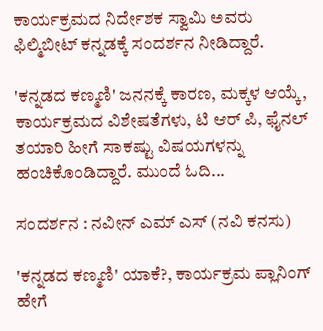ಕಾರ್ಯಕ್ರಮದ ನಿರ್ದೇಶಕ ಸ್ವಾಮಿ ಅವರು ಫಿಲ್ಮಿಬೀಟ್ ಕನ್ನಡಕ್ಕೆ ಸಂದರ್ಶನ ನೀಡಿದ್ದಾರೆ.

'ಕನ್ನಡದ ಕಣ್ಮಣಿ' ಜನನಕ್ಕೆ ಕಾರಣ, ಮಕ್ಕಳ ಆಯ್ಕೆ, ಕಾರ್ಯಕ್ರಮದ ವಿಶೇಷತೆಗಳು, ಟಿ ಆರ್ ಪಿ, ಫೈನಲ್ ತಯಾರಿ ಹೀಗೆ ಸಾಕಷ್ಟು ವಿಷಯಗಳನ್ನು ಹಂಚಿಕೊಂಡಿದ್ದಾರೆ. ಮುಂದೆ ಓದಿ...

ಸಂದರ್ಶನ : ನವೀನ್ ಎಮ್ ಎಸ್ (ನವಿ ಕನಸು)

'ಕನ್ನಡದ ಕಣ್ಮಣಿ' ಯಾಕೆ?, ಕಾರ್ಯಕ್ರಮ ಪ್ಲಾನಿಂಗ್ ಹೇಗೆ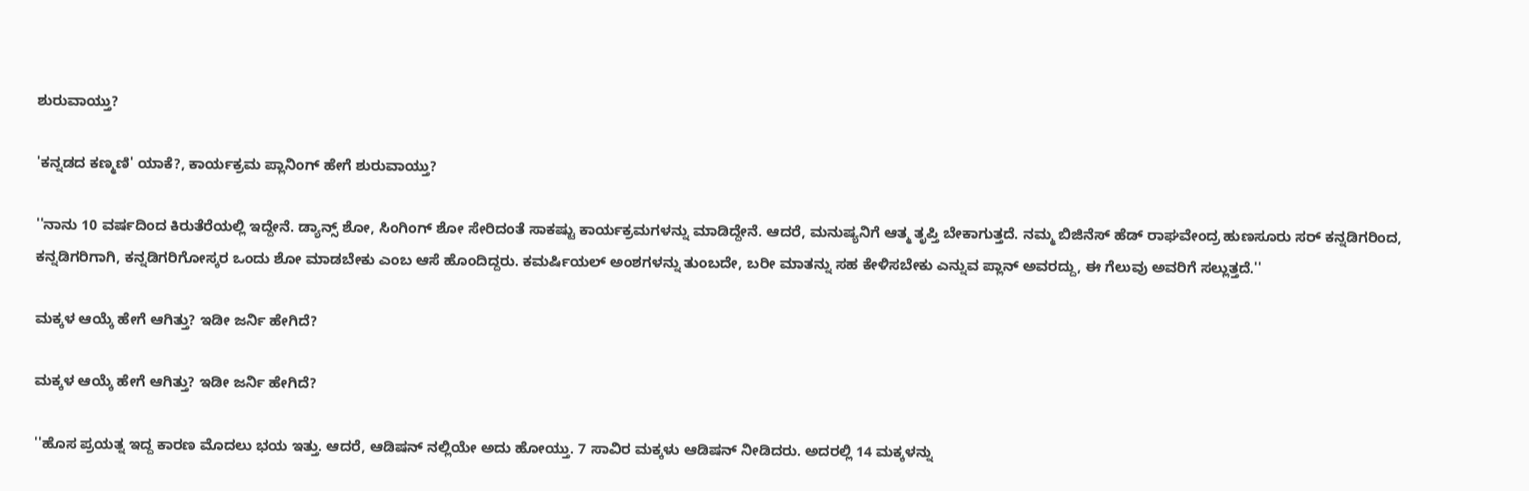ಶುರುವಾಯ್ತು?

'ಕನ್ನಡದ ಕಣ್ಮಣಿ' ಯಾಕೆ?, ಕಾರ್ಯಕ್ರಮ ಪ್ಲಾನಿಂಗ್ ಹೇಗೆ ಶುರುವಾಯ್ತು?

''ನಾನು 10 ವರ್ಷದಿಂದ ಕಿರುತೆರೆಯಲ್ಲಿ ಇದ್ದೇನೆ. ಡ್ಯಾನ್ಸ್ ಶೋ, ಸಿಂಗಿಂಗ್ ಶೋ ಸೇರಿದಂತೆ ಸಾಕಷ್ಟು ಕಾರ್ಯಕ್ರಮಗಳನ್ನು ಮಾಡಿದ್ದೇನೆ. ಆದರೆ, ಮನುಷ್ಯನಿಗೆ ಆತ್ಮ ತೃಪ್ತಿ ಬೇಕಾಗುತ್ತದೆ. ನಮ್ಮ ಬಿಜಿನೆಸ್ ಹೆಡ್ ರಾಘವೇಂದ್ರ ಹುಣಸೂರು ಸರ್ ಕನ್ನಡಿಗರಿಂದ, ಕನ್ನಡಿಗರಿಗಾಗಿ, ಕನ್ನಡಿಗರಿಗೋಸ್ಕರ ಒಂದು ಶೋ ಮಾಡಬೇಕು ಎಂಬ ಆಸೆ ಹೊಂದಿದ್ದರು. ಕಮರ್ಷಿಯಲ್ ಅಂಶಗಳನ್ನು ತುಂಬದೇ, ಬರೀ ಮಾತನ್ನು ಸಹ ಕೇಳಿಸಬೇಕು ಎನ್ನುವ ಪ್ಲಾನ್ ಅವರದ್ದು, ಈ ಗೆಲುವು ಅವರಿಗೆ ಸಲ್ಲುತ್ತದೆ.''

ಮಕ್ಕಳ ಆಯ್ಕೆ ಹೇಗೆ ಆಗಿತ್ತು? ಇಡೀ ಜರ್ನಿ ಹೇಗಿದೆ?

ಮಕ್ಕಳ ಆಯ್ಕೆ ಹೇಗೆ ಆಗಿತ್ತು? ಇಡೀ ಜರ್ನಿ ಹೇಗಿದೆ?

''ಹೊಸ ಪ್ರಯತ್ನ ಇದ್ದ ಕಾರಣ ಮೊದಲು ಭಯ ಇತ್ತು. ಆದರೆ, ಆಡಿಷನ್ ನಲ್ಲಿಯೇ ಅದು ಹೋಯ್ತು. 7 ಸಾವಿರ ಮಕ್ಕಳು ಆಡಿಷನ್ ನೀಡಿದರು. ಅದರಲ್ಲಿ 14 ಮಕ್ಕಳನ್ನು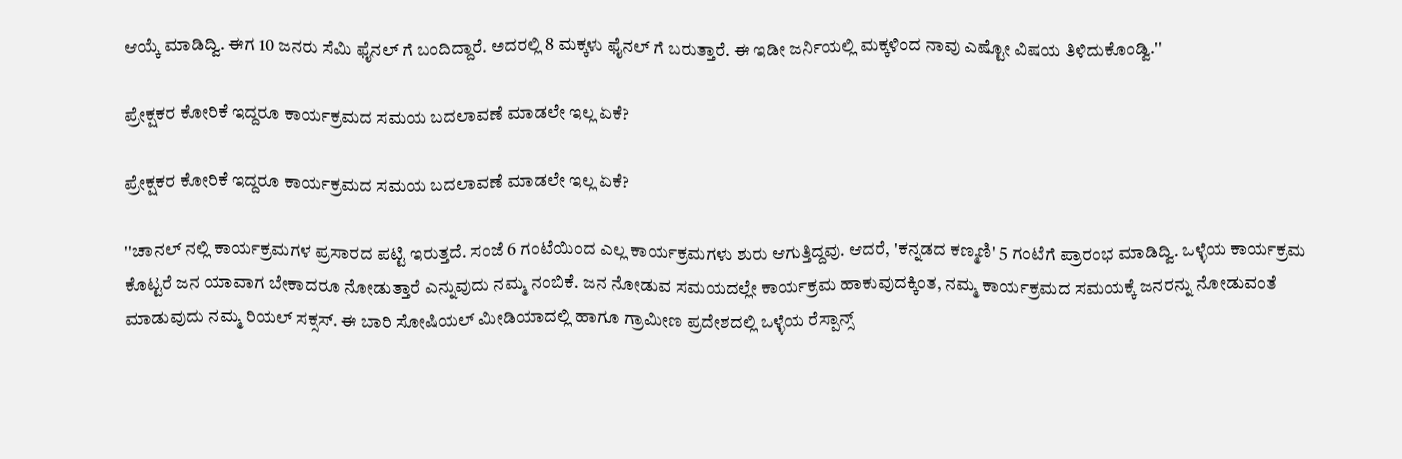ಆಯ್ಕೆ ಮಾಡಿದ್ವಿ. ಈಗ 10 ಜನರು ಸೆಮಿ ಫೈನಲ್ ಗೆ ಬಂದಿದ್ದಾರೆ. ಅದರಲ್ಲಿ 8 ಮಕ್ಕಳು ಫೈನಲ್ ಗೆ ಬರುತ್ತಾರೆ. ಈ ಇಡೀ ಜರ್ನಿಯಲ್ಲಿ ಮಕ್ಕಳಿಂದ ನಾವು ಎಷ್ಟೋ ವಿಷಯ ತಿಳಿದುಕೊಂಡ್ವಿ.''

ಪ್ರೇಕ್ಷಕರ ಕೋರಿಕೆ ಇದ್ದರೂ ಕಾರ್ಯಕ್ರಮದ ಸಮಯ ಬದಲಾವಣೆ ಮಾಡಲೇ ಇಲ್ಲ ಏಕೆ?

ಪ್ರೇಕ್ಷಕರ ಕೋರಿಕೆ ಇದ್ದರೂ ಕಾರ್ಯಕ್ರಮದ ಸಮಯ ಬದಲಾವಣೆ ಮಾಡಲೇ ಇಲ್ಲ ಏಕೆ?

''ಚಾನಲ್ ನಲ್ಲಿ ಕಾರ್ಯಕ್ರಮಗಳ ಪ್ರಸಾರದ ಪಟ್ಟಿ ಇರುತ್ತದೆ. ಸಂಜೆ 6 ಗಂಟೆಯಿಂದ ಎಲ್ಲ ಕಾರ್ಯಕ್ರಮಗಳು ಶುರು ಆಗುತ್ತಿದ್ದವು. ಆದರೆ, 'ಕನ್ನಡದ ಕಣ್ಮಣಿ' 5 ಗಂಟೆಗೆ ಪ್ರಾರಂಭ ಮಾಡಿದ್ವಿ. ಒಳ್ಳೆಯ ಕಾರ್ಯಕ್ರಮ ಕೊಟ್ಟರೆ ಜನ ಯಾವಾಗ ಬೇಕಾದರೂ ನೋಡುತ್ತಾರೆ ಎನ್ನುವುದು ನಮ್ಮ ನಂಬಿಕೆ. ಜನ ನೋಡುವ ಸಮಯದಲ್ಲೇ ಕಾರ್ಯಕ್ರಮ ಹಾಕುವುದಕ್ಕಿಂತ, ನಮ್ಮ ಕಾರ್ಯಕ್ರಮದ ಸಮಯಕ್ಕೆ ಜನರನ್ನು ನೋಡುವಂತೆ ಮಾಡುವುದು ನಮ್ಮ ರಿಯಲ್ ಸಕ್ಸಸ್. ಈ ಬಾರಿ ಸೋಷಿಯಲ್ ಮೀಡಿಯಾದಲ್ಲಿ ಹಾಗೂ ಗ್ರಾಮೀಣ ಪ್ರದೇಶದಲ್ಲಿ ಒಳ್ಳೆಯ ರೆಸ್ಪಾನ್ಸ್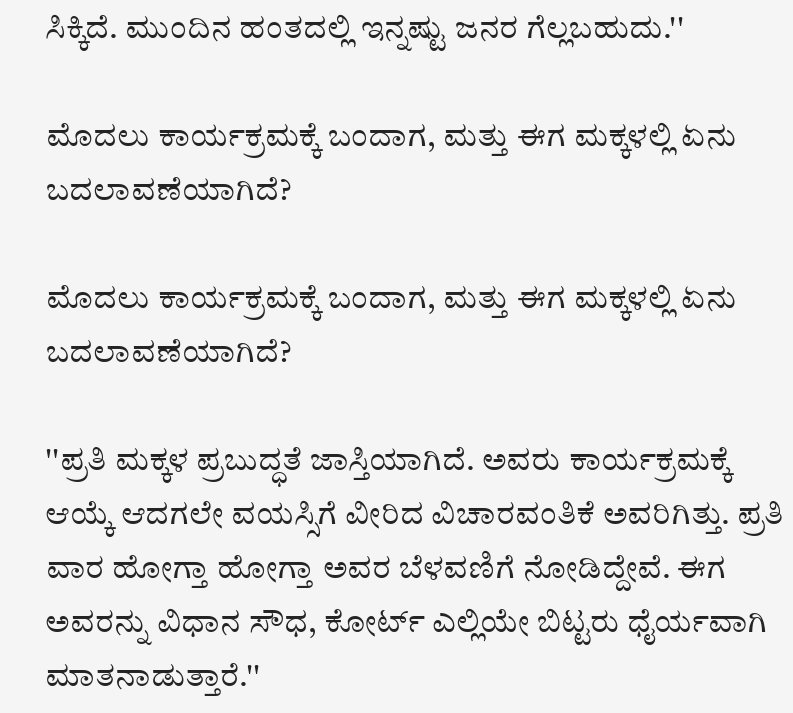ಸಿಕ್ಕಿದೆ. ಮುಂದಿನ ಹಂತದಲ್ಲಿ ಇನ್ನಷ್ಟು ಜನರ ಗೆಲ್ಲಬಹುದು.''

ಮೊದಲು ಕಾರ್ಯಕ್ರಮಕ್ಕೆ ಬಂದಾಗ, ಮತ್ತು ಈಗ ಮಕ್ಕಳಲ್ಲಿ ಏನು ಬದಲಾವಣೆಯಾಗಿದೆ?

ಮೊದಲು ಕಾರ್ಯಕ್ರಮಕ್ಕೆ ಬಂದಾಗ, ಮತ್ತು ಈಗ ಮಕ್ಕಳಲ್ಲಿ ಏನು ಬದಲಾವಣೆಯಾಗಿದೆ?

''ಪ್ರತಿ ಮಕ್ಕಳ ಪ್ರಬುದ್ಧತೆ ಜಾಸ್ತಿಯಾಗಿದೆ. ಅವರು ಕಾರ್ಯಕ್ರಮಕ್ಕೆ ಆಯ್ಕೆ ಆದಗಲೇ ವಯಸ್ಸಿಗೆ ವೀರಿದ ವಿಚಾರವಂತಿಕೆ ಅವರಿಗಿತ್ತು. ಪ್ರತಿ ವಾರ ಹೋಗ್ತಾ ಹೋಗ್ತಾ ಅವರ ಬೆಳವಣಿಗೆ ನೋಡಿದ್ದೇವೆ. ಈಗ ಅವರನ್ನು ವಿಧಾನ ಸೌಧ, ಕೋರ್ಟ್ ಎಲ್ಲಿಯೇ ಬಿಟ್ಟರು ಧೈರ್ಯವಾಗಿ ಮಾತನಾಡುತ್ತಾರೆ.''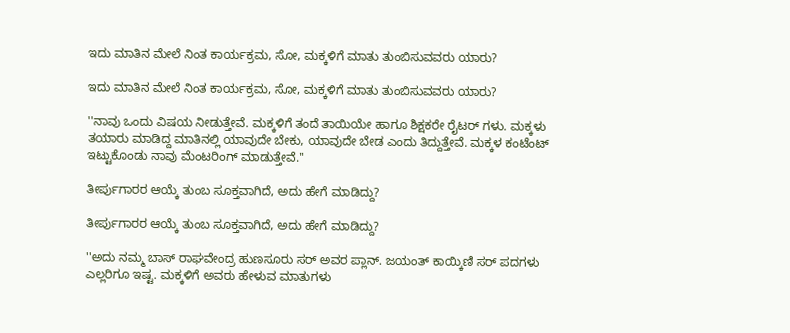ಇದು ಮಾತಿನ ಮೇಲೆ ನಿಂತ ಕಾರ್ಯಕ್ರಮ, ಸೋ, ಮಕ್ಕಳಿಗೆ ಮಾತು ತುಂಬಿಸುವವರು ಯಾರು?

ಇದು ಮಾತಿನ ಮೇಲೆ ನಿಂತ ಕಾರ್ಯಕ್ರಮ, ಸೋ, ಮಕ್ಕಳಿಗೆ ಮಾತು ತುಂಬಿಸುವವರು ಯಾರು?

''ನಾವು ಒಂದು ವಿಷಯ ನೀಡುತ್ತೇವೆ. ಮಕ್ಕಳಿಗೆ ತಂದೆ ತಾಯಿಯೇ ಹಾಗೂ ಶಿಕ್ಷಕರೇ ರೈಟರ್ ಗಳು. ಮಕ್ಕಳು ತಯಾರು ಮಾಡಿದ್ದ ಮಾತಿನಲ್ಲಿ ಯಾವುದೇ ಬೇಕು, ಯಾವುದೇ ಬೇಡ ಎಂದು ತಿದ್ದುತ್ತೇವೆ. ಮಕ್ಕಳ ಕಂಟೆಂಟ್ ಇಟ್ಟುಕೊಂಡು ನಾವು ಮೆಂಟರಿಂಗ್ ಮಾಡುತ್ತೇವೆ.''

ತೀರ್ಪುಗಾರರ ಆಯ್ಕೆ ತುಂಬ ಸೂಕ್ತವಾಗಿದೆ, ಅದು ಹೇಗೆ ಮಾಡಿದ್ದು?

ತೀರ್ಪುಗಾರರ ಆಯ್ಕೆ ತುಂಬ ಸೂಕ್ತವಾಗಿದೆ, ಅದು ಹೇಗೆ ಮಾಡಿದ್ದು?

''ಅದು ನಮ್ಮ ಬಾಸ್ ರಾಘವೇಂದ್ರ ಹುಣಸೂರು ಸರ್ ಅವರ ಪ್ಲಾನ್. ಜಯಂತ್ ಕಾಯ್ಕಿಣಿ ಸರ್ ಪದಗಳು ಎಲ್ಲರಿಗೂ ಇಷ್ಟ. ಮಕ್ಕಳಿಗೆ ಅವರು ಹೇಳುವ ಮಾತುಗಳು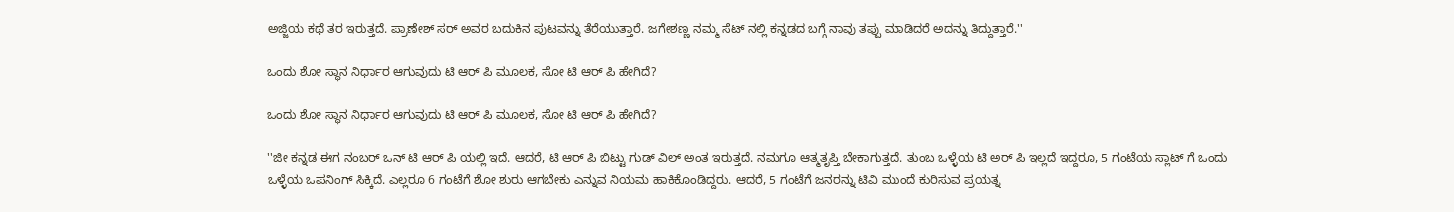ಅಜ್ಜಿಯ ಕಥೆ ತರ ಇರುತ್ತದೆ. ಪ್ರಾಣೇಶ್ ಸರ್ ಅವರ ಬದುಕಿನ ಪುಟವನ್ನು ತೆರೆಯುತ್ತಾರೆ. ಜಗೇಶಣ್ಣ ನಮ್ಮ ಸೆಟ್ ನಲ್ಲಿ ಕನ್ನಡದ ಬಗ್ಗೆ ನಾವು ತಪ್ಪು ಮಾಡಿದರೆ ಅದನ್ನು ತಿದ್ದುತ್ತಾರೆ.''

ಒಂದು ಶೋ ಸ್ಥಾನ ನಿರ್ಧಾರ ಆಗುವುದು ಟಿ ಆರ್ ಪಿ ಮೂಲಕ, ಸೋ ಟಿ ಆರ್ ಪಿ ಹೇಗಿದೆ?

ಒಂದು ಶೋ ಸ್ಥಾನ ನಿರ್ಧಾರ ಆಗುವುದು ಟಿ ಆರ್ ಪಿ ಮೂಲಕ, ಸೋ ಟಿ ಆರ್ ಪಿ ಹೇಗಿದೆ?

''ಜೀ ಕನ್ನಡ ಈಗ ನಂಬರ್ ಒನ್ ಟಿ ಆರ್ ಪಿ ಯಲ್ಲಿ ಇದೆ. ಆದರೆ, ಟಿ ಆರ್ ಪಿ ಬಿಟ್ಟು ಗುಡ್ ವಿಲ್ ಅಂತ ಇರುತ್ತದೆ. ನಮಗೂ ಆತ್ಮತೃಪ್ತಿ ಬೇಕಾಗುತ್ತದೆ. ತುಂಬ ಒಳ್ಳೆಯ ಟಿ ಅರ್ ಪಿ ಇಲ್ಲದೆ ಇದ್ದರೂ, 5 ಗಂಟೆಯ ಸ್ಲಾಟ್ ಗೆ ಒಂದು ಒಳ್ಳೆಯ ಒಪನಿಂಗ್ ಸಿಕ್ಕಿದೆ. ಎಲ್ಲರೂ 6 ಗಂಟೆಗೆ ಶೋ ಶುರು ಆಗಬೇಕು ಎನ್ನುವ ನಿಯಮ ಹಾಕಿಕೊಂಡಿದ್ದರು. ಆದರೆ, 5 ಗಂಟೆಗೆ ಜನರನ್ನು ಟಿವಿ ಮುಂದೆ ಕುರಿಸುವ ಪ್ರಯತ್ನ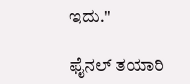ಇದು.''

ಫೈನಲ್ ತಯಾರಿ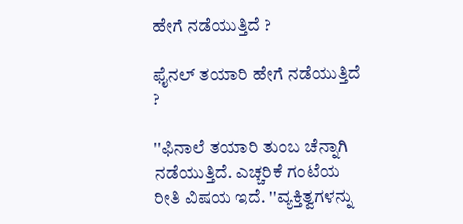ಹೇಗೆ ನಡೆಯುತ್ತಿದೆ ?

ಫೈನಲ್ ತಯಾರಿ ಹೇಗೆ ನಡೆಯುತ್ತಿದೆ ?

''ಫಿನಾಲೆ ತಯಾರಿ ತುಂಬ ಚೆನ್ನಾಗಿ ನಡೆಯುತ್ತಿದೆ. ಎಚ್ಚರಿಕೆ ಗಂಟೆಯ ರೀತಿ ವಿಷಯ ಇದೆ. ''ವ್ಯಕ್ತಿತ್ವಗಳನ್ನು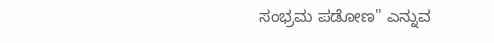ಸಂಭ್ರಮ ಪಡೋಣ'' ಎನ್ನುವ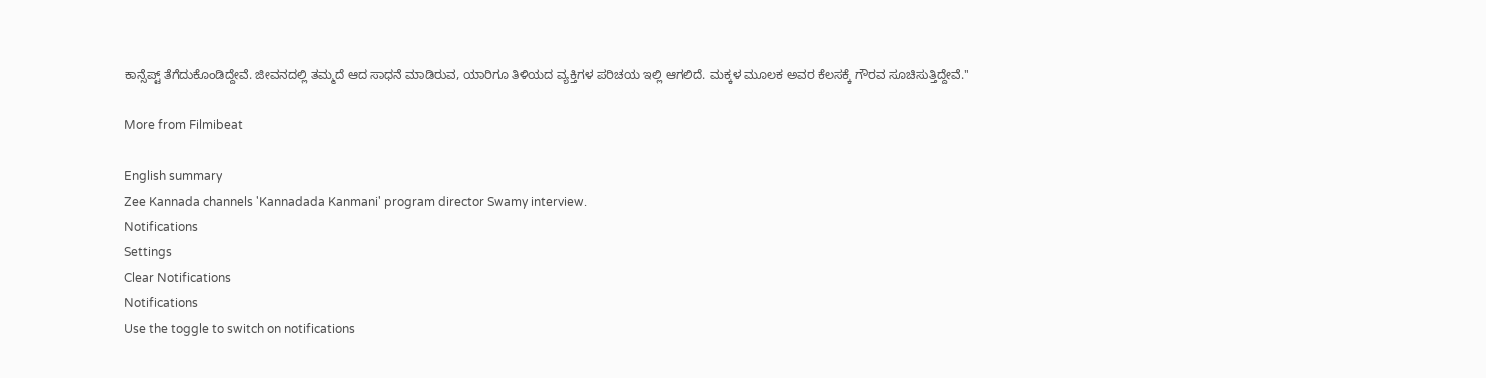ಕಾನ್ಸೆಪ್ಟ್ ತೆಗೆದುಕೊಂಡಿದ್ದೇವೆ. ಜೀವನದಲ್ಲಿ ತಮ್ಮದೆ ಆದ ಸಾಧನೆ ಮಾಡಿರುವ, ಯಾರಿಗೂ ತಿಳಿಯದ ವ್ಯಕ್ತಿಗಳ ಪರಿಚಯ ಇಲ್ಲಿ ಆಗಲಿದೆ. ಮಕ್ಕಳ ಮೂಲಕ ಅವರ ಕೆಲಸಕ್ಕೆ ಗೌರವ ಸೂಚಿಸುತ್ತಿದ್ದೇವೆ.''

More from Filmibeat

English summary
Zee Kannada channels 'Kannadada Kanmani' program director Swamy interview.
Notifications
Settings
Clear Notifications
Notifications
Use the toggle to switch on notifications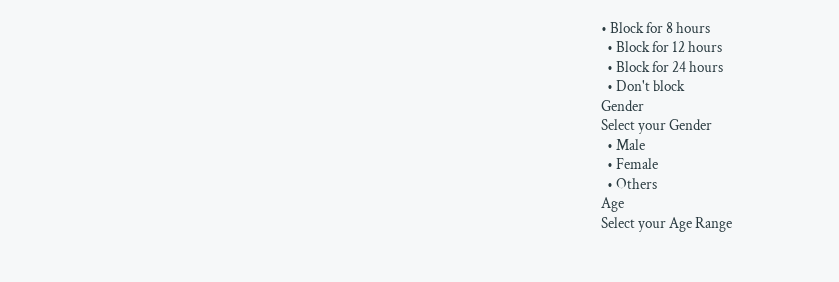• Block for 8 hours
  • Block for 12 hours
  • Block for 24 hours
  • Don't block
Gender
Select your Gender
  • Male
  • Female
  • Others
Age
Select your Age Range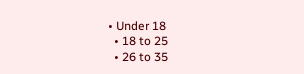• Under 18
  • 18 to 25
  • 26 to 35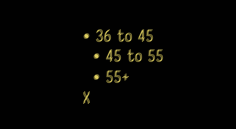• 36 to 45
  • 45 to 55
  • 55+
X